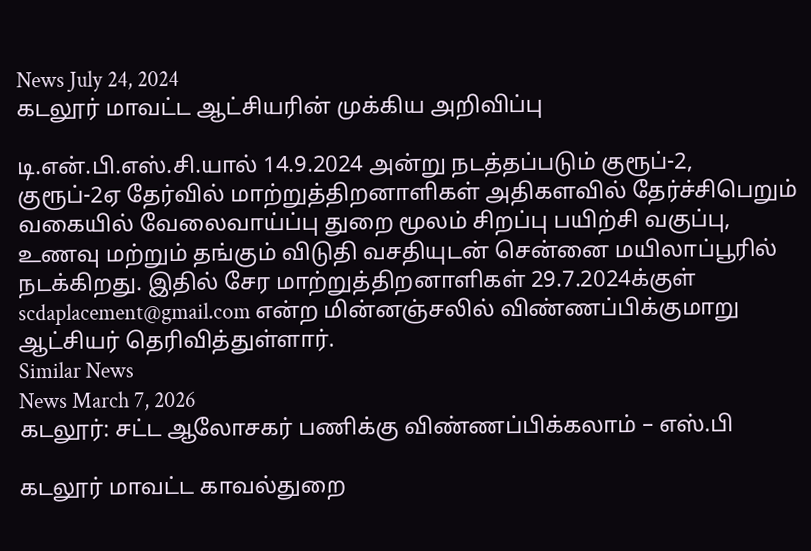News July 24, 2024
கடலூர் மாவட்ட ஆட்சியரின் முக்கிய அறிவிப்பு

டி.என்.பி.எஸ்.சி.யால் 14.9.2024 அன்று நடத்தப்படும் குரூப்-2, குரூப்-2ஏ தேர்வில் மாற்றுத்திறனாளிகள் அதிகளவில் தேர்ச்சிபெறும் வகையில் வேலைவாய்ப்பு துறை மூலம் சிறப்பு பயிற்சி வகுப்பு, உணவு மற்றும் தங்கும் விடுதி வசதியுடன் சென்னை மயிலாப்பூரில் நடக்கிறது. இதில் சேர மாற்றுத்திறனாளிகள் 29.7.2024க்குள் scdaplacement@gmail.com என்ற மின்னஞ்சலில் விண்ணப்பிக்குமாறு ஆட்சியர் தெரிவித்துள்ளார்.
Similar News
News March 7, 2026
கடலூர்: சட்ட ஆலோசகர் பணிக்கு விண்ணப்பிக்கலாம் – எஸ்.பி

கடலூர் மாவட்ட காவல்துறை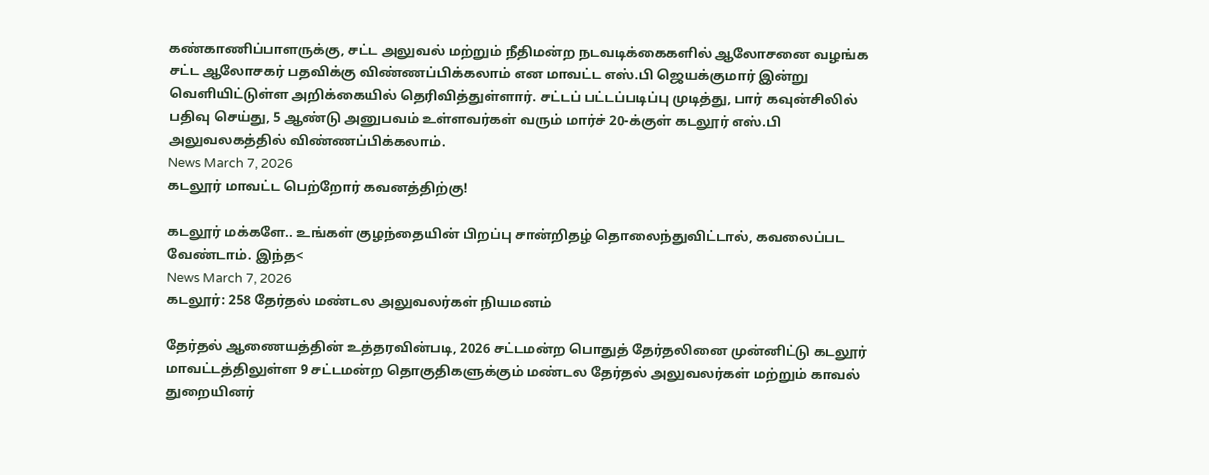கண்காணிப்பாளருக்கு, சட்ட அலுவல் மற்றும் நீதிமன்ற நடவடிக்கைகளில் ஆலோசனை வழங்க சட்ட ஆலோசகர் பதவிக்கு விண்ணப்பிக்கலாம் என மாவட்ட எஸ்.பி ஜெயக்குமார் இன்று வெளியிட்டுள்ள அறிக்கையில் தெரிவித்துள்ளார். சட்டப் பட்டப்படிப்பு முடித்து, பார் கவுன்சிலில் பதிவு செய்து, 5 ஆண்டு அனுபவம் உள்ளவர்கள் வரும் மார்ச் 20-க்குள் கடலூர் எஸ்.பி அலுவலகத்தில் விண்ணப்பிக்கலாம்.
News March 7, 2026
கடலூர் மாவட்ட பெற்றோர் கவனத்திற்கு!

கடலூர் மக்களே.. உங்கள் குழந்தையின் பிறப்பு சான்றிதழ் தொலைந்துவிட்டால், கவலைப்பட வேண்டாம். இந்த<
News March 7, 2026
கடலூர்: 258 தேர்தல் மண்டல அலுவலர்கள் நியமனம்

தேர்தல் ஆணையத்தின் உத்தரவின்படி, 2026 சட்டமன்ற பொதுத் தேர்தலினை முன்னிட்டு கடலூர் மாவட்டத்திலுள்ள 9 சட்டமன்ற தொகுதிகளுக்கும் மண்டல தேர்தல் அலுவலர்கள் மற்றும் காவல் துறையினர்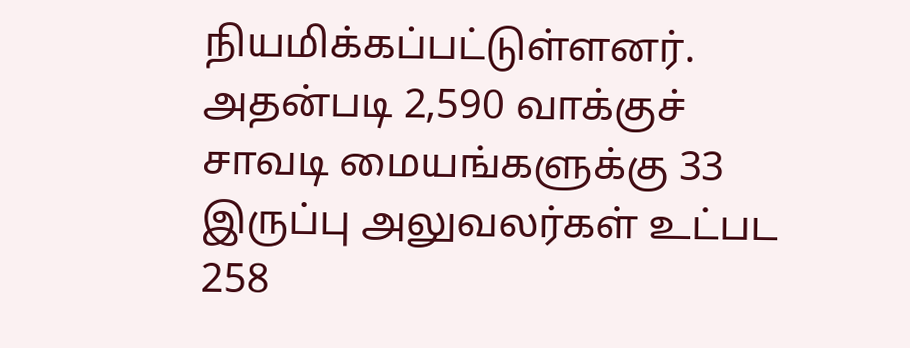நியமிக்கப்பட்டுள்ளனர். அதன்படி 2,590 வாக்குச் சாவடி மையங்களுக்கு 33 இருப்பு அலுவலர்கள் உட்பட 258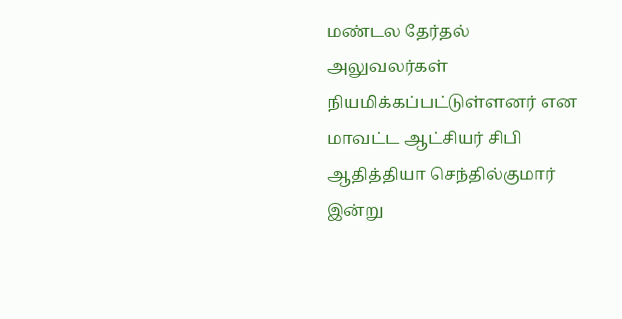மண்டல தேர்தல் அலுவலர்கள் நியமிக்கப்பட்டுள்ளனர் என மாவட்ட ஆட்சியர் சிபி ஆதித்தியா செந்தில்குமார் இன்று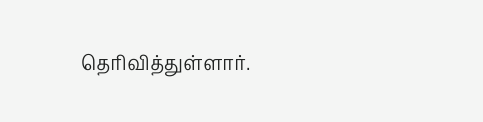தெரிவித்துள்ளார்.